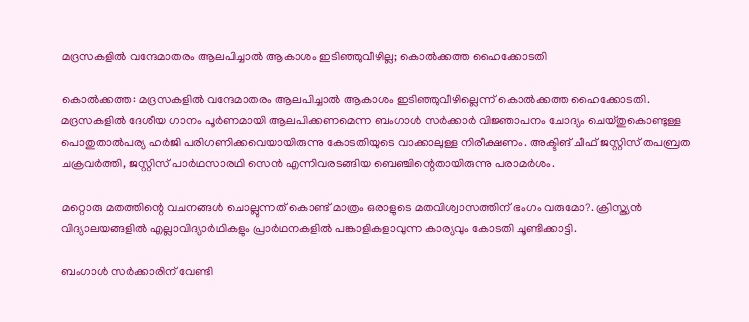മദ്രസകളില്‍ വന്ദേമാതരം ആലപിച്ചാല്‍ ആകാശം ഇടിഞ്ഞുവീഴില്ല; കൊല്‍ക്കത്ത ഹൈക്കോടതി

കൊല്‍ക്കത്ത: മദ്രസകളില്‍ വന്ദേമാതരം ആലപിച്ചാല്‍ ആകാശം ഇടിഞ്ഞുവീഴില്ലെന്ന് കൊല്‍ക്കത്ത ഹൈക്കോടതി. മദ്രസകളില്‍ ദേശീയ ഗാനം പൂര്‍ണമായി ആലപിക്കണമെന്ന ബംഗാള്‍ സര്‍ക്കാര്‍ വിജ്ഞാപനം ചോദ്യം ചെയ്തുകൊണ്ടുള്ള പൊതുതാല്‍പര്യ ഹര്‍ജി പരിഗണിക്കവെയായിരുന്നു കോടതിയുടെ വാക്കാലുള്ള നിരീക്ഷണം. അക്ടിങ് ചീഫ് ജസ്റ്റിസ് തപബ്രത ചക്രവര്‍ത്തി, ജസ്റ്റിസ് പാര്‍ഥസാരഥി സെന്‍ എന്നിവരടങ്ങിയ ബെഞ്ചിന്റെതായിരുന്നു പരാമര്‍ശം.

മറ്റൊരു മതത്തിന്റെ വചനങ്ങള്‍ ചൊല്ലുന്നത് കൊണ്ട് മാത്രം ഒരാളുടെ മതവിശ്വാസത്തിന് ഭംഗം വരുമോ?. ക്രിസ്ത്യന്‍ വിദ്യാലയങ്ങളില്‍ എല്ലാവിദ്യാര്‍ഥികളും പ്രാര്‍ഥനകളില്‍ പങ്കാളികളാവുന്ന കാര്യവും കോടതി ചൂണ്ടിക്കാട്ടി.

ബംഗാള്‍ സര്‍ക്കാരിന് വേണ്ടി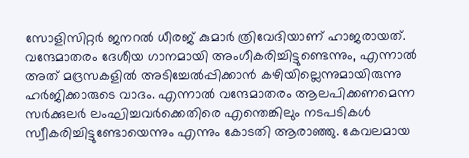സോളിസിറ്റര്‍ ജനറല്‍ ധീരജ് കുമാര്‍ ത്രിവേദിയാണ് ഹാജരായത്. വന്ദേമാതരം ദേശീയ ഗാനമായി അംഗീകരിച്ചിട്ടുണ്ടെന്നും, എന്നാല്‍ അത് മദ്രസകളില്‍ അടിച്ചേല്‍പ്പിക്കാന്‍ കഴിയില്ലെന്നുമായിരുന്നു ഹര്‍ജിക്കാരുടെ വാദം. എന്നാല്‍ വന്ദേമാതരം ആലപിക്കണമെന്ന സര്‍ക്കുലര്‍ ലംഘിച്ചവര്‍ക്കെതിരെ എന്തെങ്കിലും നടപടികള്‍ സ്വീകരിച്ചിട്ടുണ്ടോയെന്നും എന്നും കോടതി ആരാഞ്ഞു. കേവലമായ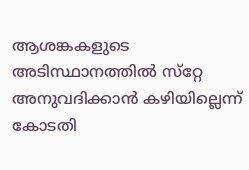ആശങ്കകളുടെ അടിസ്ഥാനത്തില്‍ സ്‌റ്റേ അനുവദിക്കാന്‍ കഴിയില്ലെന്ന് കോടതി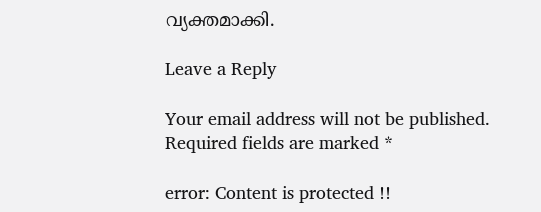വ്യക്തമാക്കി.

Leave a Reply

Your email address will not be published. Required fields are marked *

error: Content is protected !!